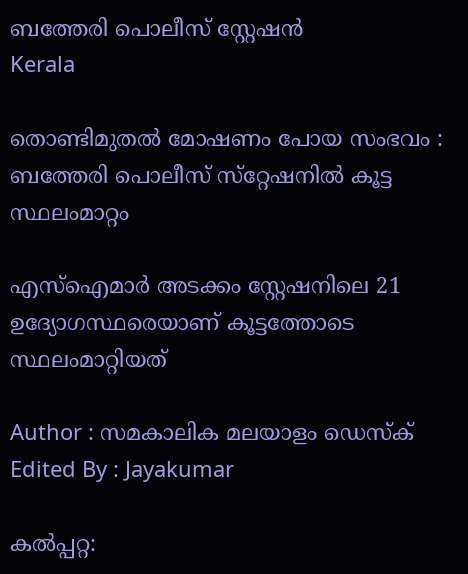ബത്തേരി പൊലീസ് സ്റ്റേഷൻ
Kerala

തൊണ്ടിമുതല്‍ മോഷണം പോയ സംഭവം : ബത്തേരി പൊലീസ് സ്‌റ്റേഷനില്‍ കൂട്ട സ്ഥലംമാറ്റം

എസ്‌ഐമാര്‍ അടക്കം സ്റ്റേഷനിലെ 21 ഉദ്യോഗസ്ഥരെയാണ് കൂട്ടത്തോടെ സ്ഥലംമാറ്റിയത്

Author : സമകാലിക മലയാളം ഡെസ്ക്
Edited By : Jayakumar

കല്‍പ്പറ്റ: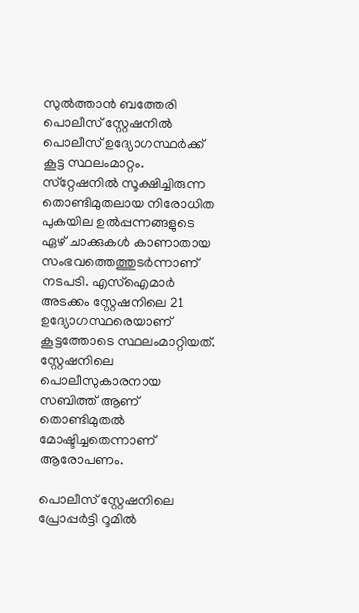സുല്‍ത്താന്‍ ബത്തേരി പൊലീസ് സ്റ്റേഷനില്‍ പൊലീസ് ഉദ്യോഗസ്ഥര്‍ക്ക് കൂട്ട സ്ഥലംമാറ്റം. സ്‌റ്റേഷനില്‍ സൂക്ഷിച്ചിരുന്ന തൊണ്ടിമുതലായ നിരോധിത പുകയില ഉല്‍പ്പന്നങ്ങളുടെ ഏഴ് ചാക്കുകള്‍ കാണാതായ സംഭവത്തെത്തുടര്‍ന്നാണ് നടപടി. എസ്‌ഐമാര്‍ അടക്കം സ്റ്റേഷനിലെ 21 ഉദ്യോഗസ്ഥരെയാണ് കൂട്ടത്തോടെ സ്ഥലംമാറ്റിയത്. സ്റ്റേഷനിലെ പൊലീസുകാരനായ സബിത്ത് ആണ് തൊണ്ടിമുതല്‍ മോഷ്ടിച്ചതെന്നാണ് ആരോപണം.

പൊലീസ് സ്റ്റേഷനിലെ പ്രോപ്പര്‍ട്ടി റൂമില്‍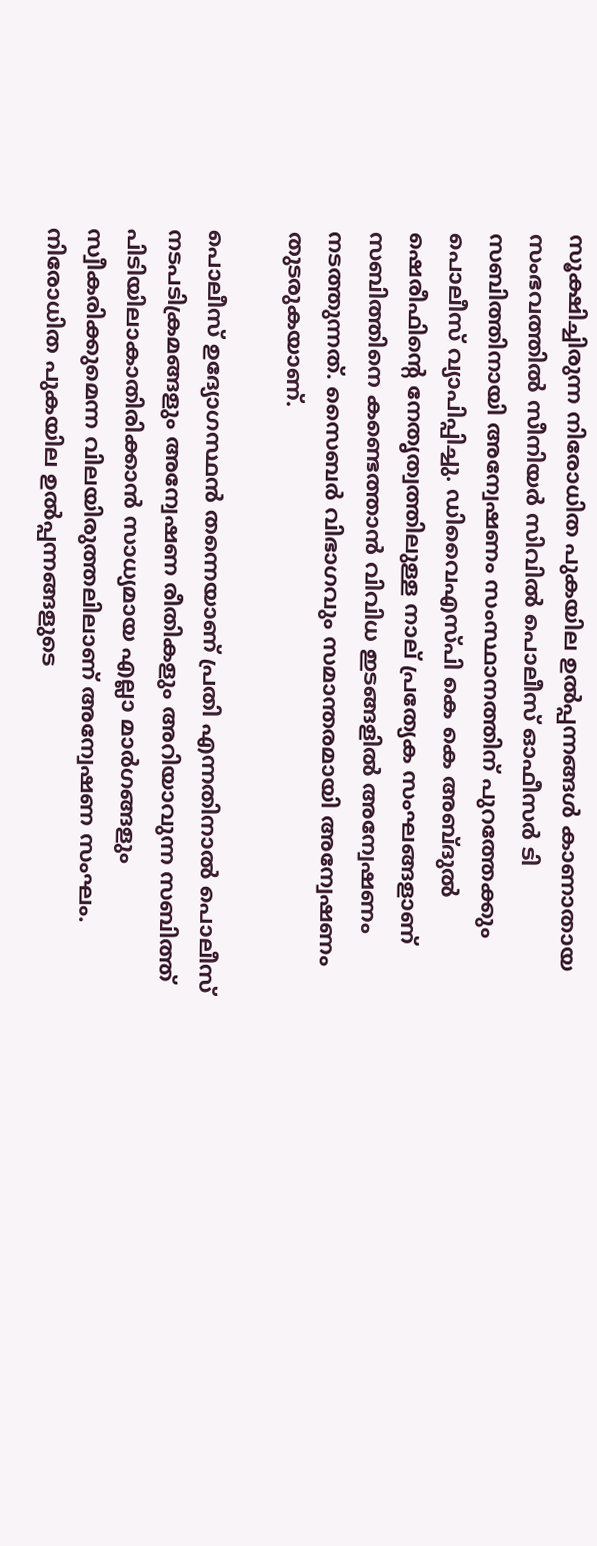സൂക്ഷിച്ചിരുന്ന നിരോധിത പുകയില ഉല്‍പ്പന്നങ്ങള്‍ കാണാതായ സംഭവത്തില്‍ സീനിയര്‍ സിവില്‍ പൊലീസ് ഓഫീസര്‍ ടി സബിത്തിനായി അന്വേഷണം സംസ്ഥാനത്തിന് പുറത്തേക്കും പൊലീസ് വ്യാപിപ്പിച്ചു. ഡിവൈഎസ്പി കെ കെ അബ്ദുല്‍ ഷെരീഫിന്റെ നേതൃത്വത്തിലുള്ള നാല് പ്രത്യേക സംഘങ്ങളാണ് സബിത്തിനെ കണ്ടെത്താന്‍ വിവിധ ഇടങ്ങളില്‍ അന്വേഷണം നടത്തുന്നത്. സൈബര്‍ വിഭാഗവും സമാന്തരമായി അന്വേഷണം തുടരുകയാണ്.

പൊലീസ് ഉദ്യോഗസ്ഥന്‍ തന്നെയാണ് പ്രതി എന്നതിനാല്‍ പൊലീസ് നടപടിക്രമങ്ങളും അന്വേഷണ രീതികളും അറിയാവുന്ന സബിത്ത് പിടിയിലാകാതിരിക്കാന്‍ സാധ്യമായ എല്ലാ മാര്‍ഗങ്ങളും സ്വീകരിക്കുമെന്ന വിലയിരുത്തലിലാണ് അന്വേഷണ സംഘം. നിരോധിത പുകയില ഉല്‍പ്പന്നങ്ങളുടെ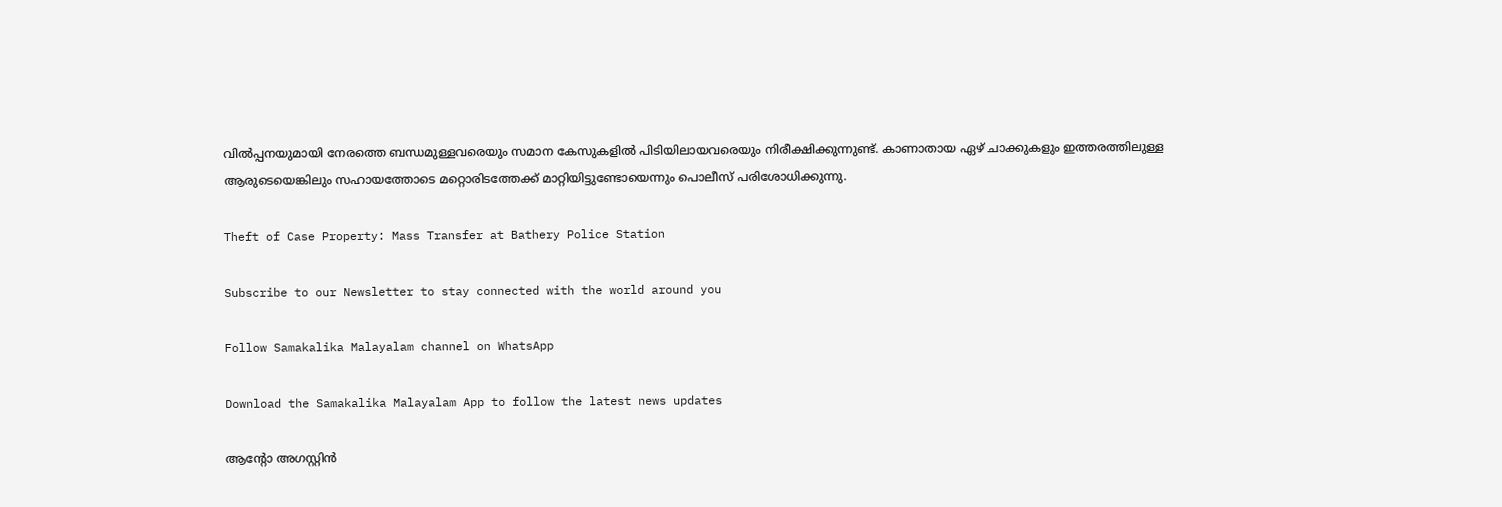വില്‍പ്പനയുമായി നേരത്തെ ബന്ധമുള്ളവരെയും സമാന കേസുകളില്‍ പിടിയിലായവരെയും നിരീക്ഷിക്കുന്നുണ്ട്. കാണാതായ ഏഴ് ചാക്കുകളും ഇത്തരത്തിലുള്ള ആരുടെയെങ്കിലും സഹായത്തോടെ മറ്റൊരിടത്തേക്ക് മാറ്റിയിട്ടുണ്ടോയെന്നും പൊലീസ് പരിശോധിക്കുന്നു.

Theft of Case Property: Mass Transfer at Bathery Police Station

Subscribe to our Newsletter to stay connected with the world around you

Follow Samakalika Malayalam channel on WhatsApp

Download the Samakalika Malayalam App to follow the latest news updates

ആന്റോ അഗസ്റ്റിന്‍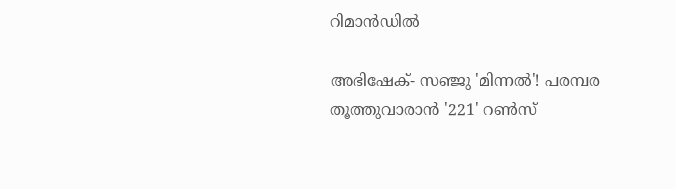റിമാന്‍ഡില്‍

അഭിഷേക്- സഞ്ജു 'മിന്നല്‍'! പരമ്പര തൂത്തുവാരാന്‍ '221' റണ്‍സ്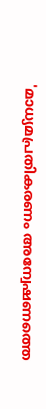'മാധ്യമപ്രതികരണം അന്വേഷണത്തെ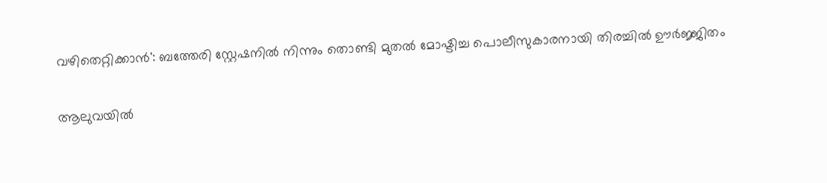വഴിതെറ്റിക്കാന്‍': ബത്തേരി സ്റ്റേഷനില്‍ നിന്നും തൊണ്ടി മുതല്‍ മോഷ്ടിച്ച പൊലീസുകാരനായി തിരച്ചില്‍ ഊര്‍ജ്ജിതം

ആലുവയില്‍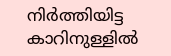നിര്‍ത്തിയിട്ട കാറിനുള്ളില്‍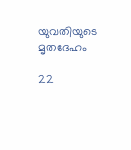യുവതിയുടെ മൃതദേഹം

22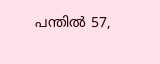പന്തിൽ 57,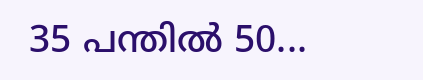35 പന്തിൽ 50...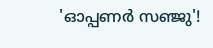'ഓപ്പണർ സഞ്ജു'!